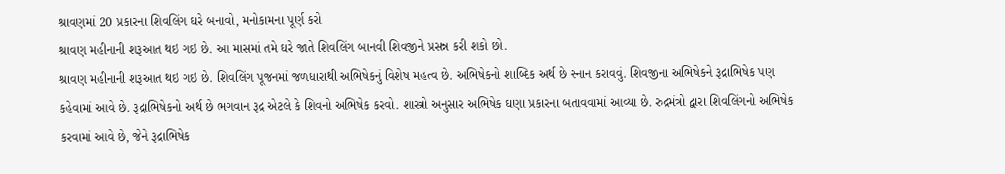શ્રાવણમાં 20 પ્રકારના શિવલિંગ ઘરે બનાવો, મનોકામના પૂર્ણ કરો
શ્રાવણ મહીનાની શરૂઆત થઇ ગઇ છે. આ માસમાં તમે ઘરે જાતે શિવલિંગ બાનવી શિવજીને પ્રસન્ન કરી શકો છો.
શ્રાવણ મહીનાની શરૂઆત થઇ ગઇ છે. શિવલિંગ પૂજનમાં જળધારાથી અભિષેકનું વિશેષ મહત્વ છે. અભિષેકનો શાબ્દિક અર્થ છે સ્નાન કરાવવું. શિવજીના અભિષેકને રૂદ્રાભિષેક પણ કહેવામાં આવે છે. રૂદ્રાભિષેકનો અર્થ છે ભગવાન રૂદ્ર એટલે કે શિવનો અભિષેક કરવો. શાસ્ત્રો અનુસાર અભિષેક ઘણા પ્રકારના બતાવવામાં આવ્યા છે. રુદ્રમંત્રો દ્વારા શિવલિંગનો અભિષેક કરવામાં આવે છે, જેને રૂદ્રાભિષેક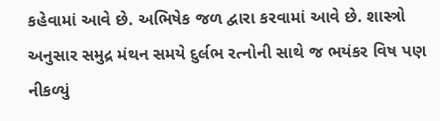કહેવામાં આવે છે. અભિષેક જળ દ્વારા કરવામાં આવે છે. શાસ્ત્રો અનુસાર સમુદ્ર મંથન સમયે દુર્લભ રત્નોની સાથે જ ભયંકર વિષ પણ નીકળ્યું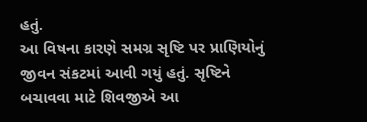હતું.
આ વિષના કારણે સમગ્ર સૃષ્ટિ પર પ્રાણિયોનું જીવન સંકટમાં આવી ગયું હતું. સૃષ્ટિને બચાવવા માટે શિવજીએ આ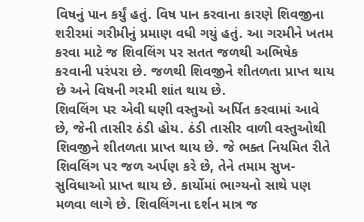વિષનું પાન કર્યું હતું. વિષ પાન કરવાના કારણે શિવજીના શરીરમાં ગરીમીનું પ્રમાણ વધી ગયું હતું. આ ગરમીને ખતમ કરવા માટે જ શિવલિંગ પર સતત જળથી અભિષેક કરવાની પરંપરા છે. જળથી શિવજીને શીતળતા પ્રાપ્ત થાય છે અને વિષની ગરમી શાંત થાય છે.
શિવલિંગ પર એવી ઘણી વસ્તુઓ અર્પિત કરવામાં આવે છે, જેની તાસીર ઠંડી હોય. ઠંડી તાસીર વાળી વસ્તુઓથી શિવજીને શીતળતા પ્રાપ્ત થાય છે. જે ભક્ત નિયમિત રીતે શિવલિંગ પર જળ અર્પણ કરે છે, તેને તમામ સુખ-સુવિધાઓ પ્રાપ્ત થાય છે. કાર્યોમાં ભાગ્યનો સાથે પણ મળવા લાગે છે. શિવલિંગના દર્શન માત્ર જ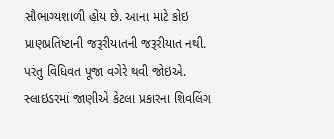સૌભાગ્યશાળી હોય છે. આના માટે કોઇ પ્રાણપ્રતિષ્ટાની જરૂરીયાતની જરૂરીયાત નથી. પરંતુ વિધિવત પૂજા વગેરે થવી જોઇએ.
સ્લાઇડરમાં જાણીએ કેટલા પ્રકારના શિવલિંગ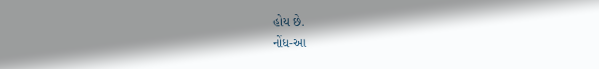હોય છે.
નોંધ-આ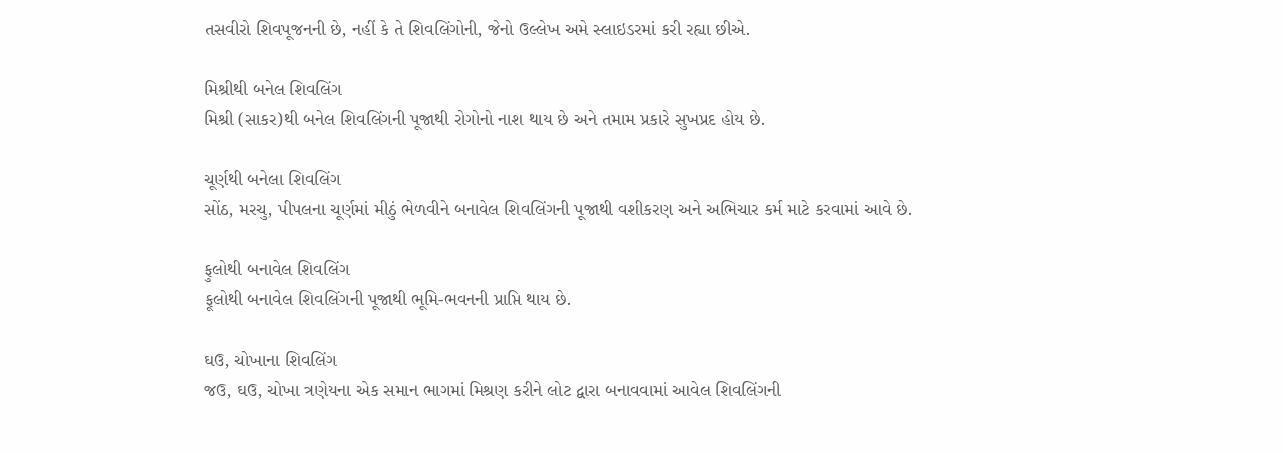તસવીરો શિવપૂજનની છે, નહીં કે તે શિવલિંગોની, જેનો ઉલ્લેખ અમે સ્લાઇડરમાં કરી રહ્યા છીએ.

મિશ્રીથી બનેલ શિવલિંગ
મિશ્રી (સાકર)થી બનેલ શિવલિંગની પૂજાથી રોગોનો નાશ થાય છે અને તમામ પ્રકારે સુખપ્રદ હોય છે.

ચૂર્ણથી બનેલા શિવલિંગ
સોંઠ, મરચુ, પીપલના ચૂર્ણમાં મીઠું ભેળવીને બનાવેલ શિવલિંગની પૂજાથી વશીકરણ અને અભિચાર કર્મ માટે કરવામાં આવે છે.

ફુલોથી બનાવેલ શિવલિંગ
ફૂલોથી બનાવેલ શિવલિંગની પૂજાથી ભૂમિ-ભવનની પ્રાપ્તિ થાય છે.

ઘઉ, ચોખાના શિવલિંગ
જઉ, ઘઉ, ચોખા ત્રણેયના એક સમાન ભાગમાં મિશ્રણ કરીને લોટ દ્વારા બનાવવામાં આવેલ શિવલિંગની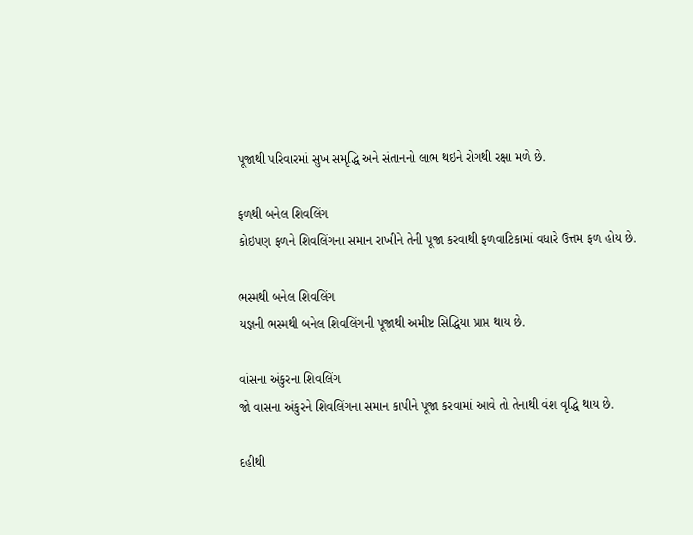પૂજાથી પરિવારમાં સુખ સમૃદ્ધિ અને સંતાનનો લાભ થઇને રોગથી રક્ષા મળે છે.

ફળથી બનેલ શિવલિંગ
કોઇપણ ફળને શિવલિંગના સમાન રાખીને તેની પૂજા કરવાથી ફળવાટિકામાં વધારે ઉત્તમ ફળ હોય છે.

ભસ્મથી બનેલ શિવલિંગ
યજ્ઞની ભસ્મથી બનેલ શિવલિંગની પૂજાથી અમીષ્ટ સિદ્ધિયા પ્રાપ્ત થાય છે.

વાંસના અંકુરના શિવલિંગ
જો વાસના અંકુરને શિવલિંગના સમાન કાપીને પૂજા કરવામાં આવે તો તેનાથી વંશ વૃદ્ધિ થાય છે.

દહીથી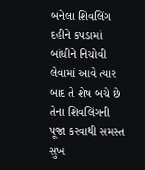બનેલા શિવલિંગ
દહીને કપડામાં બાંધીને નિચોવી લેવામાં આવે ત્યાર બાદ તે શેષ બચે છે તેના શિવલિંગની પૂજા કરવાથી સમસ્ત સુખ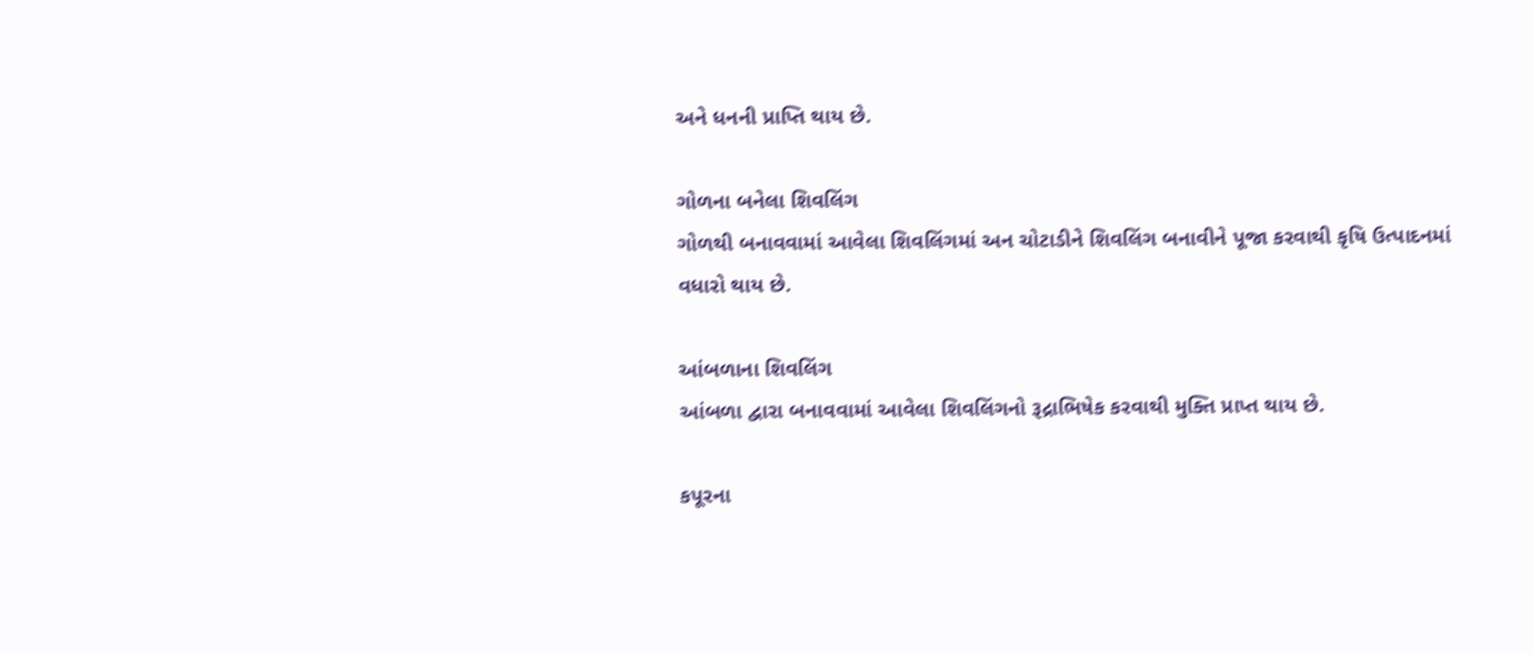અને ધનની પ્રાપ્તિ થાય છે.

ગોળના બનેલા શિવલિંગ
ગોળથી બનાવવામાં આવેલા શિવલિંગમાં અન ચોટાડીને શિવલિંગ બનાવીને પૂજા કરવાથી કૃષિ ઉત્પાદનમાં વધારો થાય છે.

આંબળાના શિવલિંગ
આંબળા દ્વારા બનાવવામાં આવેલા શિવલિંગનો રૂદ્રાભિષેક કરવાથી મુક્તિ પ્રાપ્ત થાય છે.

કપૂરના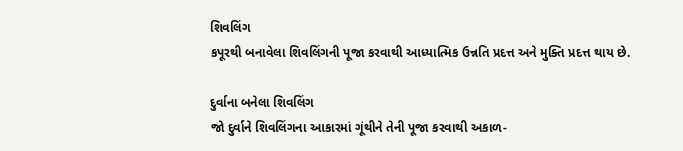શિવલિંગ
કપૂરથી બનાવેલા શિવલિંગની પૂજા કરવાથી આધ્યાત્મિક ઉન્નતિ પ્રદત્ત અને મુક્તિ પ્રદત્ત થાય છે.

દુર્વાના બનેલા શિવલિંગ
જો દુર્વાને શિવલિંગના આકારમાં ગૂંથીને તેની પૂજા કરવાથી અકાળ-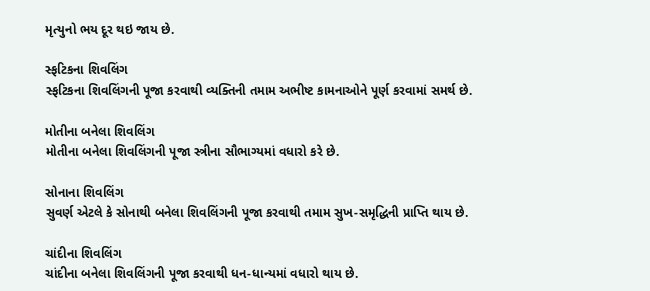મૃત્યુનો ભય દૂર થઇ જાય છે.

સ્ફટિકના શિવલિંગ
સ્ફટિકના શિવલિંગની પૂજા કરવાથી વ્યક્તિની તમામ અભીષ્ટ કામનાઓને પૂર્ણ કરવામાં સમર્થ છે.

મોતીના બનેલા શિવલિંગ
મોતીના બનેલા શિવલિંગની પૂજા સ્ત્રીના સૌભાગ્યમાં વધારો કરે છે.

સોનાના શિવલિંગ
સુવર્ણ એટલે કે સોનાથી બનેલા શિવલિંગની પૂજા કરવાથી તમામ સુખ-સમૃદ્ધિની પ્રાપ્તિ થાય છે.

ચાંદીના શિવલિંગ
ચાંદીના બનેલા શિવલિંગની પૂજા કરવાથી ધન-ધાન્યમાં વધારો થાય છે.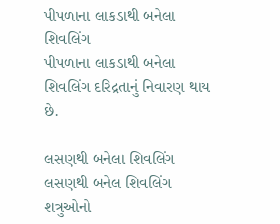પીપળાના લાકડાથી બનેલા શિવલિંગ
પીપળાના લાકડાથી બનેલા શિવલિંગ દરિદ્રતાનું નિવારણ થાય છે.

લસણથી બનેલા શિવલિંગ
લસણથી બનેલ શિવલિંગ શત્રુઓનો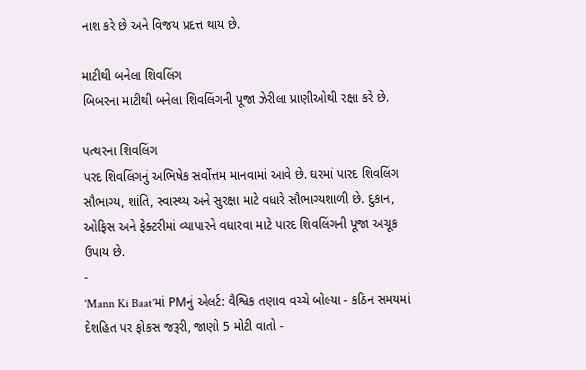નાશ કરે છે અને વિજય પ્રદત્ત થાય છે.

માટીથી બનેલા શિવલિંગ
બિબરના માટીથી બનેલા શિવલિંગની પૂજા ઝેરીલા પ્રાણીઓથી રક્ષા કરે છે.

પત્થરના શિવલિંગ
પરદ શિવલિંગનું અભિષેક સર્વોત્તમ માનવામાં આવે છે. ઘરમાં પારદ શિવલિંગ સૌભાગ્ય, શાંતિ, સ્વાસ્થ્ય અને સુરક્ષા માટે વધારે સૌભાગ્યશાળી છે. દુકાન, ઓફિસ અને ફેક્ટરીમાં વ્યાપારને વધારવા માટે પારદ શિવલિંગની પૂજા અચૂક ઉપાય છે.
-
'Mann Ki Baat'માં PMનું એલર્ટ: વૈશ્વિક તણાવ વચ્ચે બોલ્યા - કઠિન સમયમાં દેશહિત પર ફોકસ જરૂરી, જાણો 5 મોટી વાતો -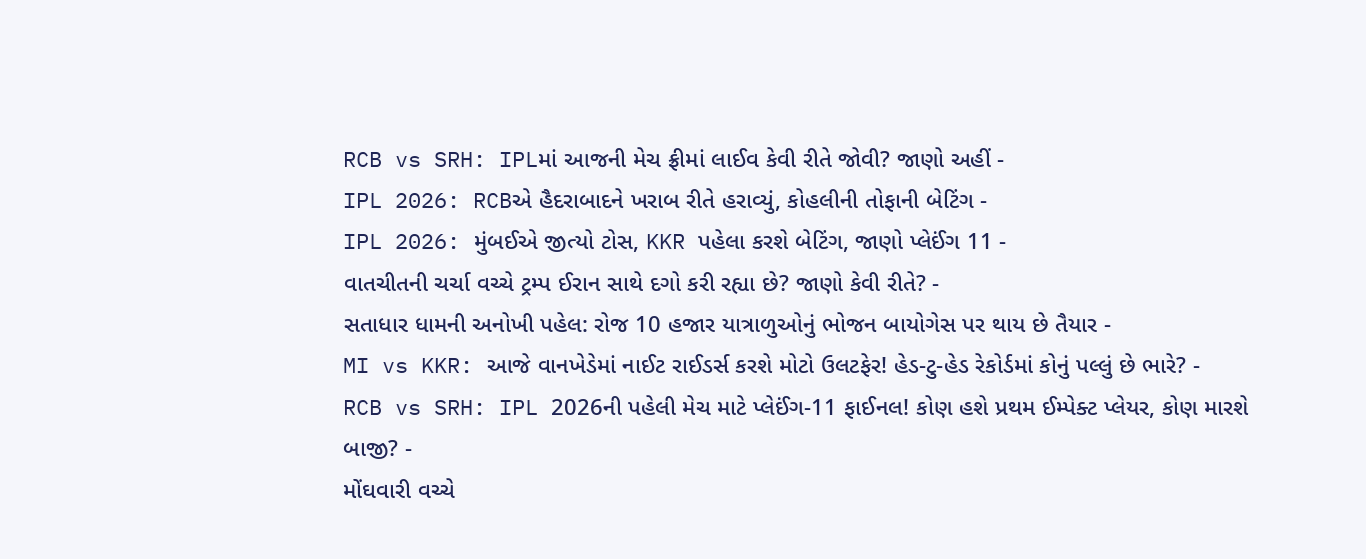RCB vs SRH: IPLમાં આજની મેચ ફ્રીમાં લાઈવ કેવી રીતે જોવી? જાણો અહીં -
IPL 2026: RCBએ હૈદરાબાદને ખરાબ રીતે હરાવ્યું, કોહલીની તોફાની બેટિંગ -
IPL 2026: મુંબઈએ જીત્યો ટોસ, KKR પહેલા કરશે બેટિંગ, જાણો પ્લેઈંગ 11 -
વાતચીતની ચર્ચા વચ્ચે ટ્રમ્પ ઈરાન સાથે દગો કરી રહ્યા છે? જાણો કેવી રીતે? -
સતાધાર ધામની અનોખી પહેલ: રોજ 10 હજાર યાત્રાળુઓનું ભોજન બાયોગેસ પર થાય છે તૈયાર -
MI vs KKR: આજે વાનખેડેમાં નાઈટ રાઈડર્સ કરશે મોટો ઉલટફેર! હેડ-ટુ-હેડ રેકોર્ડમાં કોનું પલ્લું છે ભારે? -
RCB vs SRH: IPL 2026ની પહેલી મેચ માટે પ્લેઈંગ-11 ફાઈનલ! કોણ હશે પ્રથમ ઈમ્પેક્ટ પ્લેયર, કોણ મારશે બાજી? -
મોંઘવારી વચ્ચે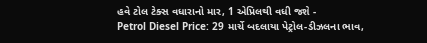હવે ટોલ ટેક્સ વધારાનો માર, 1 એપ્રિલથી વધી જશે -
Petrol Diesel Price: 29 માર્ચે બદલાયા પેટ્રોલ-ડીઝલના ભાવ,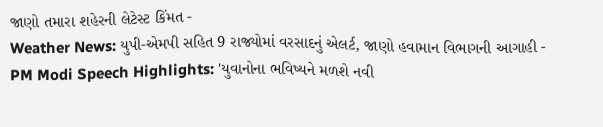જાણો તમારા શહેરની લેટેસ્ટ કિંમત -
Weather News: યુપી-એમપી સહિત 9 રાજ્યોમાં વરસાદનું એલર્ટ, જાણો હવામાન વિભાગની આગાહી -
PM Modi Speech Highlights: 'યુવાનોના ભવિષ્યને મળશે નવી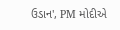ઉડાન', PM મોદીએ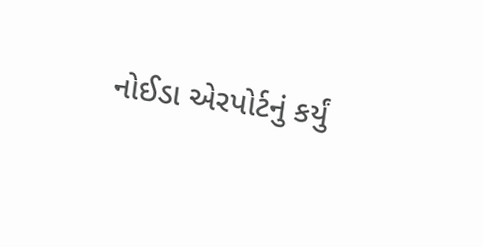નોઈડા એરપોર્ટનું કર્યું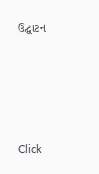ઉદ્ઘાટન






Click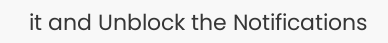it and Unblock the Notifications